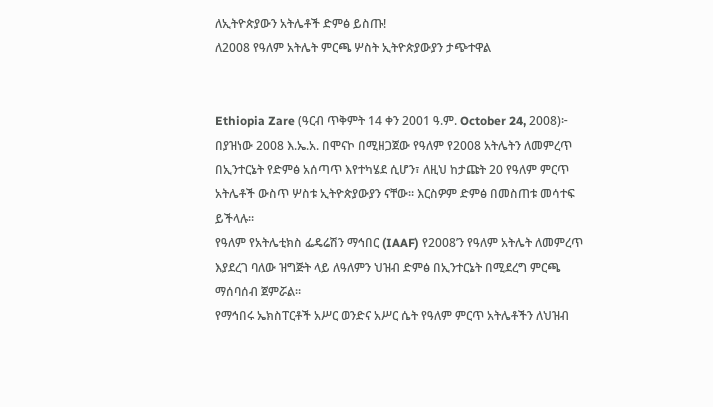ለኢትዮጵያውን አትሌቶች ድምፅ ይስጡ!
ለ2008 የዓለም አትሌት ምርጫ ሦስት ኢትዮጵያውያን ታጭተዋል


Ethiopia Zare (ዓርብ ጥቅምት 14 ቀን 2001 ዓ.ም. October 24, 2008)፦ በያዝነው 2008 እ.ኤ.አ. በሞናኮ በሚዘጋጀው የዓለም የ2008 አትሌትን ለመምረጥ በኢንተርኔት የድምፅ አሰጣጥ እየተካሄደ ሲሆን፣ ለዚህ ከታጩት 20 የዓለም ምርጥ አትሌቶች ውስጥ ሦስቱ ኢትዮጵያውያን ናቸው። እርስዎም ድምፅ በመስጠቱ መሳተፍ ይችላሉ።
የዓለም የአትሌቲክስ ፌዴሬሽን ማኅበር (IAAF) የ2008’ን የዓለም አትሌት ለመምረጥ እያደረገ ባለው ዝግጅት ላይ ለዓለምን ህዝብ ድምፅ በኢንተርኔት በሚደረግ ምርጫ ማሰባሰብ ጀምሯል።
የማኅበሩ ኤክስፐርቶች አሥር ወንድና አሥር ሴት የዓለም ምርጥ አትሌቶችን ለህዝብ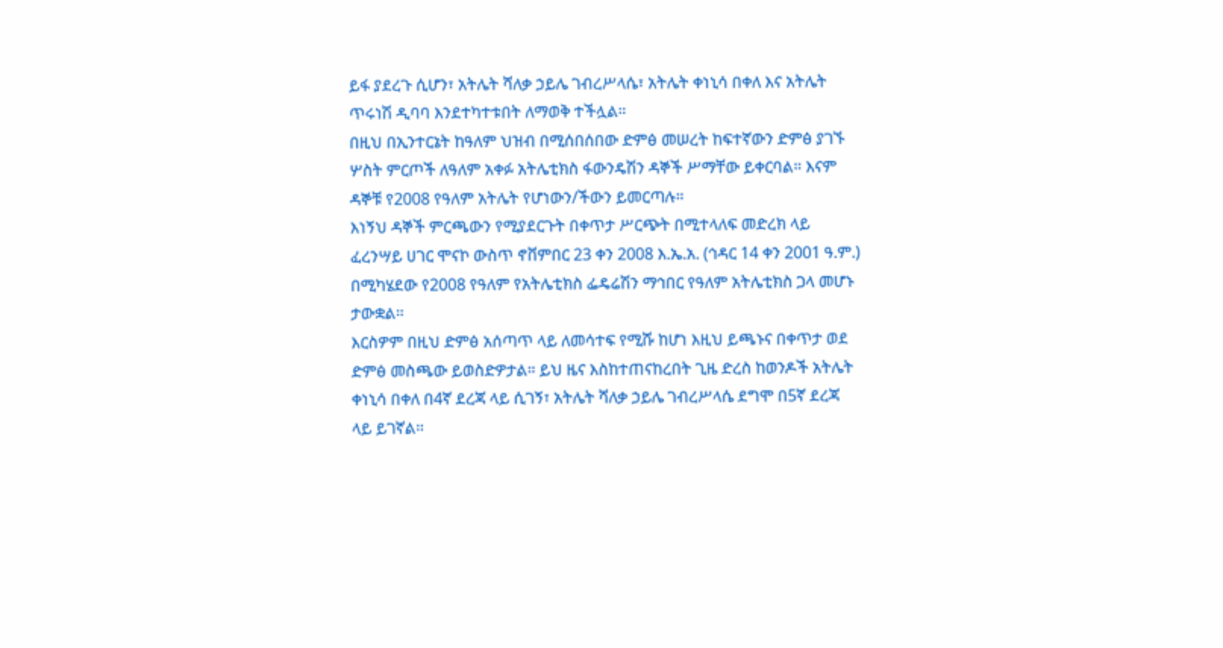ይፋ ያደረጉ ሲሆን፣ አትሌት ሻለቃ ኃይሌ ገብረሥላሴ፣ አትሌት ቀነኒሳ በቀለ እና አትሌት ጥሩነሽ ዲባባ እንደተካተቱበት ለማወቅ ተችሏል።
በዚህ በኢንተርኔት ከዓለም ህዝብ በሚሰበሰበው ድምፅ መሠረት ከፍተኛውን ድምፅ ያገኙ ሦስት ምርጦች ለዓለም አቀፉ አትሌቲክስ ፋውንዴሽን ዳኞች ሥማቸው ይቀርባል። እናም ዳኞቹ የ2008 የዓለም አትሌት የሆነውን/ችውን ይመርጣሉ።
እነኝህ ዳኞች ምርጫውን የሚያደርጉት በቀጥታ ሥርጭት በሚተላለፍ መድረክ ላይ ፈረንሣይ ሀገር ሞናኮ ውስጥ ኖቨምበር 23 ቀን 2008 እ.ኤ.አ. (ኅዳር 14 ቀን 2001 ዓ.ም.) በሚካሄደው የ2008 የዓለም የአትሌቲክስ ፌዴሬሽን ማኅበር የዓለም አትሌቲክስ ጋላ መሆኑ ታውቋል።
እርስዎም በዚህ ድምፅ አሰጣጥ ላይ ለመሳተፍ የሚሹ ከሆነ እዚህ ይጫኑና በቀጥታ ወደ ድምፅ መስጫው ይወስድዎታል። ይህ ዜና እስከተጠናከረበት ጊዜ ድረስ ከወንዶች አትሌት ቀነኒሳ በቀለ በ4ኛ ደረጃ ላይ ሲገኝ፣ አትሌት ሻለቃ ኃይሌ ገብረሥላሴ ደግሞ በ5ኛ ደረጃ ላይ ይገኛል።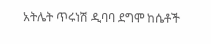አትሌት ጥሩነሽ ዲባባ ደግሞ ከሴቶች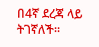በ4ኛ ደረጃ ላይ ትገኛለች።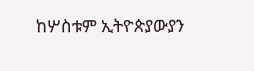ከሦስቱም ኢትዮጵያውያን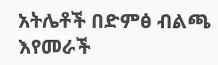አትሌቶች በድምፅ ብልጫ እየመራች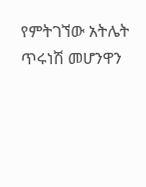የምትገኘው አትሌት ጥሩነሽ መሆንዋን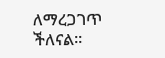ለማረጋገጥ ችለናል።